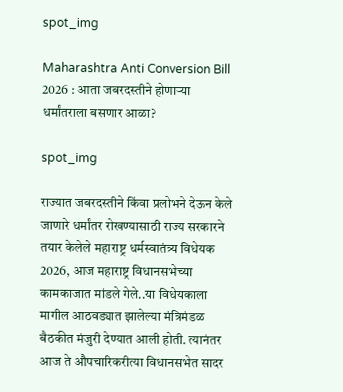spot_img

Maharashtra Anti Conversion Bill 2026 : आता जबरदस्तीने होणाऱ्या धर्मांतराला बसणार आळा?

spot_img

राज्यात जबरदस्तीने किंवा प्रलोभने देऊन केले जाणारे धर्मांतर रोखण्यासाठी राज्य सरकारने तयार केलेले महाराष्ट्र धर्मस्वातंत्र्य विधेयक 2026, आज महाराष्ट्र विधानसभेच्या कामकाजात मांडले गेले..या विधेयकाला मागील आठवड्यात झालेल्या मंत्रिमंडळ बैठकीत मंजुरी देण्यात आली होती. त्यानंतर आज ते औपचारिकरीत्या विधानसभेत सादर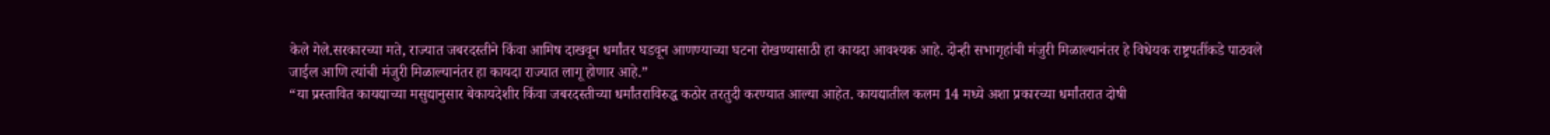केले गेले.सरकारच्या मते, राज्यात जबरदस्तीने किंवा आमिष दाखवून धर्मांतर घडवून आणण्याच्या घटना रोखण्यासाठी हा कायदा आवश्यक आहे. दोन्ही सभागृहांची मंजुरी मिळाल्यानंतर हे विधेयक राष्ट्रपतींकडे पाठवले जाईल आणि त्यांची मंजुरी मिळाल्यानंतर हा कायदा राज्यात लागू होणार आहे.”
“या प्रस्तावित कायद्याच्या मसुद्यानुसार बेकायदेशीर किंवा जबरदस्तीच्या धर्मांतराविरुद्ध कठोर तरतुदी करण्यात आल्या आहेत. कायद्यातील कलम 14 मध्ये अशा प्रकारच्या धर्मांतरात दोषी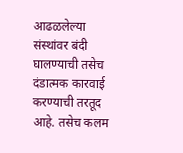आढळलेल्या संस्थांवर बंदी घालण्याची तसेच दंडात्मक कारवाई करण्याची तरतूद आहे. तसेच कलम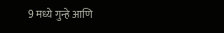9 मध्ये गुन्हे आणि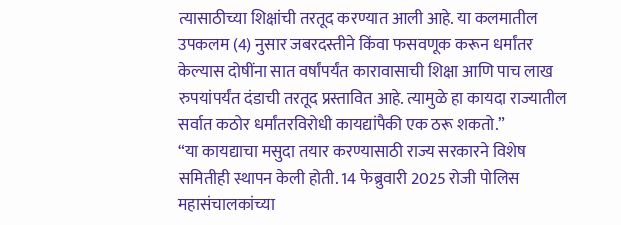त्यासाठीच्या शिक्षांची तरतूद करण्यात आली आहे. या कलमातील उपकलम (4) नुसार जबरदस्तीने किंवा फसवणूक करून धर्मांतर केल्यास दोषींना सात वर्षांपर्यंत कारावासाची शिक्षा आणि पाच लाख रुपयांपर्यंत दंडाची तरतूद प्रस्तावित आहे. त्यामुळे हा कायदा राज्यातील सर्वात कठोर धर्मांतरविरोधी कायद्यांपैकी एक ठरू शकतो.”
“या कायद्याचा मसुदा तयार करण्यासाठी राज्य सरकारने विशेष समितीही स्थापन केली होती. 14 फेब्रुवारी 2025 रोजी पोलिस महासंचालकांच्या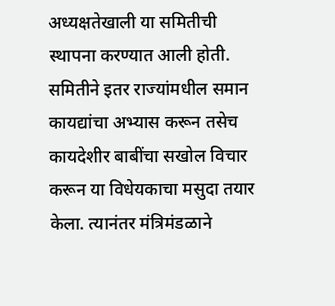अध्यक्षतेखाली या समितीची स्थापना करण्यात आली होती. समितीने इतर राज्यांमधील समान कायद्यांचा अभ्यास करून तसेच कायदेशीर बाबींचा सखोल विचार करून या विधेयकाचा मसुदा तयार केला. त्यानंतर मंत्रिमंडळाने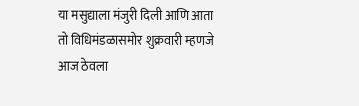या मसुद्याला मंजुरी दिली आणि आता तो विधिमंडळासमोर शुक्रवारी म्हणजे आज ठेवला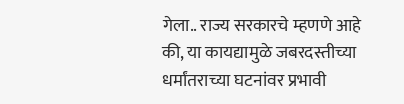गेला.. राज्य सरकारचे म्हणणे आहे की, या कायद्यामुळे जबरदस्तीच्या धर्मांतराच्या घटनांवर प्रभावी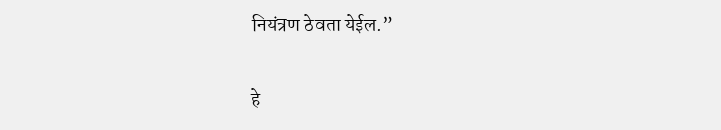नियंत्रण ठेवता येईल.”

हे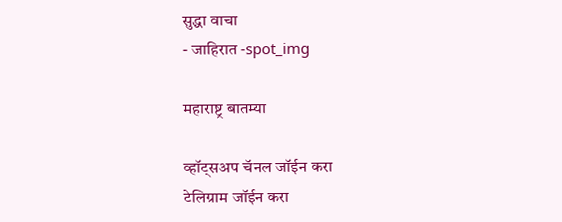सुद्धा वाचा
- जाहिरात -spot_img

महाराष्ट्र बातम्या

व्हॉट्सअप चॅनल जॉईन करा
टेलिग्राम जॉईन करा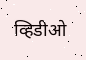व्हिडीओ